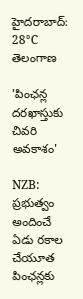హైదరాబాద్: 28°C
తెలంగాణ

'పింఛన్ల దరఖాస్తుకు చివరి అవకాశం'

NZB: ప్రభుత్వం అందించే ఏడు రకాల చేయూత పింఛన్లకు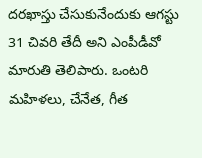దరఖాస్తు చేసుకునేందుకు ఆగస్టు 31 చివరి తేదీ అని ఎంపీడీవో మారుతి తెలిపారు. ఒంటరి మహిళలు, చేనేత, గీత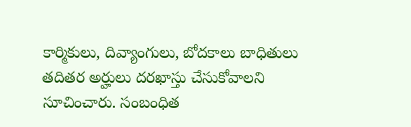కార్మికులు, దివ్యాంగులు, బోదకాలు బాధితులు తదితర అర్హులు దరఖాస్తు చేసుకోవాలని సూచించారు. సంబంధిత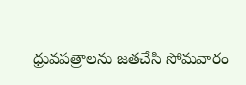ధ్రువపత్రాలను జతచేసి సోమవారం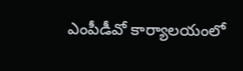ఎంపీడీవో కార్యాలయంలో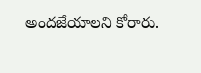అందజేయాలని కోరారు.